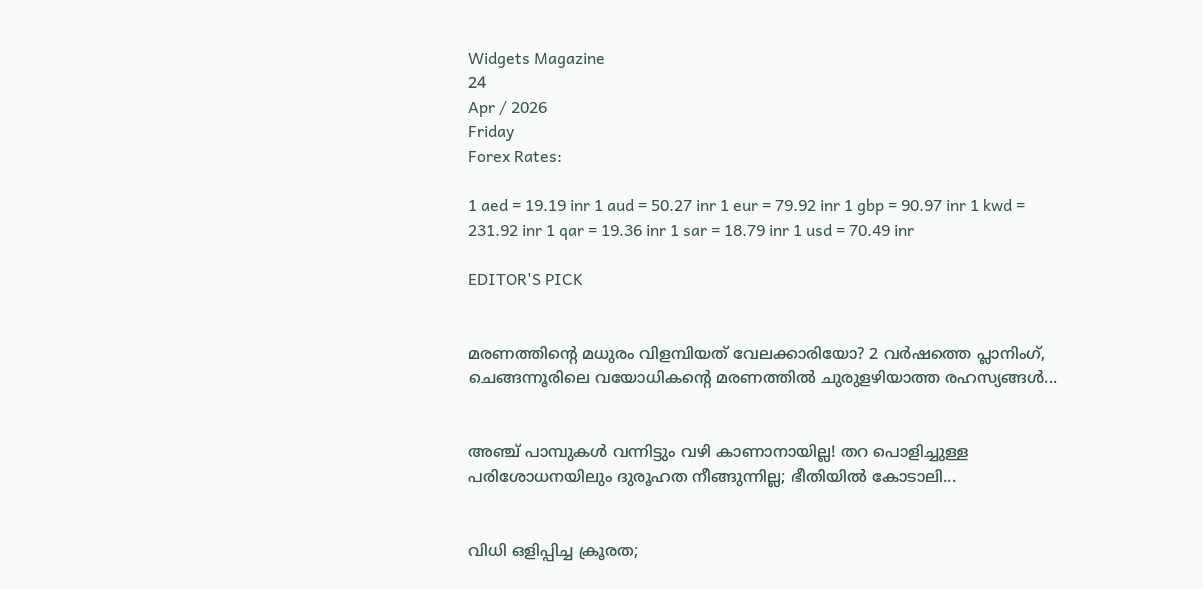Widgets Magazine
24
Apr / 2026
Friday
Forex Rates:

1 aed = 19.19 inr 1 aud = 50.27 inr 1 eur = 79.92 inr 1 gbp = 90.97 inr 1 kwd = 231.92 inr 1 qar = 19.36 inr 1 sar = 18.79 inr 1 usd = 70.49 inr

EDITOR'S PICK


മരണത്തിന്റെ മധുരം വിളമ്പിയത് വേലക്കാരിയോ? 2 വർഷത്തെ പ്ലാനിംഗ്, ചെങ്ങന്നൂരിലെ വയോധികന്റെ മരണത്തിൽ ചുരുളഴിയാത്ത രഹസ്യങ്ങൾ...


അഞ്ച് പാമ്പുകൾ വന്നിട്ടും വഴി കാണാനായില്ല! തറ പൊളിച്ചുള്ള പരിശോധനയിലും ദുരൂഹത നീങ്ങുന്നില്ല; ഭീതിയിൽ കോടാലി...


വിധി ഒളിപ്പിച്ച ക്രൂരത;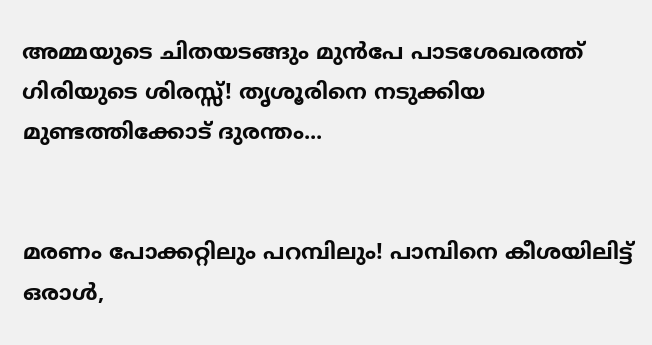അമ്മയുടെ ചിതയടങ്ങും മുൻപേ പാടശേഖരത്ത് ഗിരിയുടെ ശിരസ്സ്! തൃശൂരിനെ നടുക്കിയ മുണ്ടത്തിക്കോട് ദുരന്തം...


മരണം പോക്കറ്റിലും പറമ്പിലും! പാമ്പിനെ കീശയിലിട്ട് ഒരാൾ,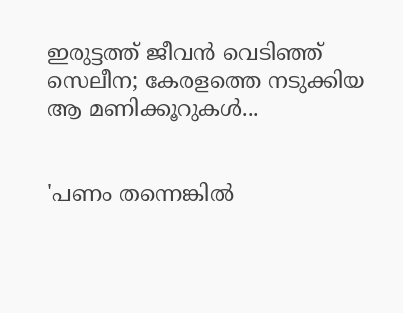ഇരുട്ടത്ത് ജീവൻ വെടിഞ്ഞ് സെലീന; കേരളത്തെ നടുക്കിയ ആ മണിക്കൂറുകൾ...


'പണം തന്നെങ്കിൽ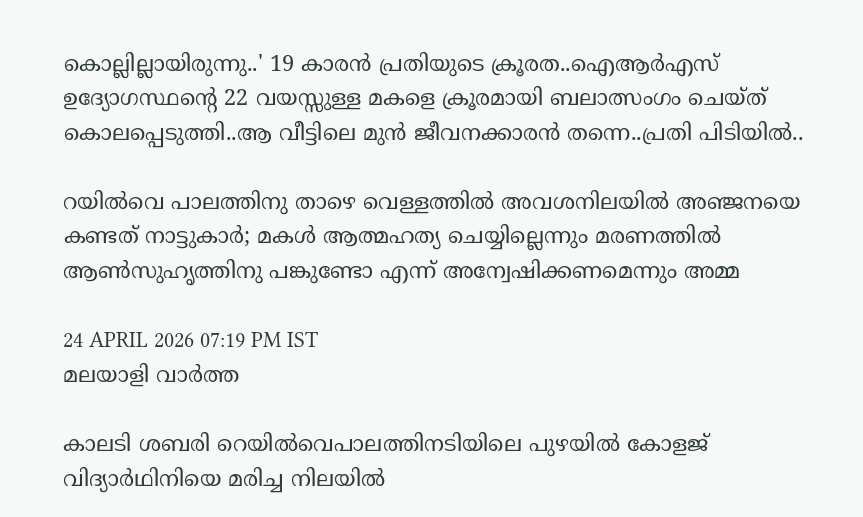കൊല്ലില്ലായിരുന്നു..' 19 കാരൻ പ്രതിയുടെ ക്രൂരത..ഐആര്‍എസ് ഉദ്യോഗസ്ഥന്റെ 22 വയസ്സുള്ള മകളെ ക്രൂരമായി ബലാത്സംഗം ചെയ്ത് കൊലപ്പെടുത്തി..ആ വീട്ടിലെ മുൻ ജീവനക്കാരൻ തന്നെ..പ്രതി പിടിയിൽ..

റയില്‍വെ പാലത്തിനു താഴെ വെള്ളത്തില്‍ അവശനിലയില്‍ അഞ്ജനയെ കണ്ടത് നാട്ടുകാര്‍; മകള്‍ ആത്മഹത്യ ചെയ്യില്ലെന്നും മരണത്തില്‍ ആണ്‍സുഹൃത്തിനു പങ്കുണ്ടോ എന്ന് അന്വേഷിക്കണമെന്നും അമ്മ

24 APRIL 2026 07:19 PM IST
മലയാളി വാര്‍ത്ത

കാലടി ശബരി റെയില്‍വെപാലത്തിനടിയിലെ പുഴയില്‍ കോളജ് വിദ്യാര്‍ഥിനിയെ മരിച്ച നിലയില്‍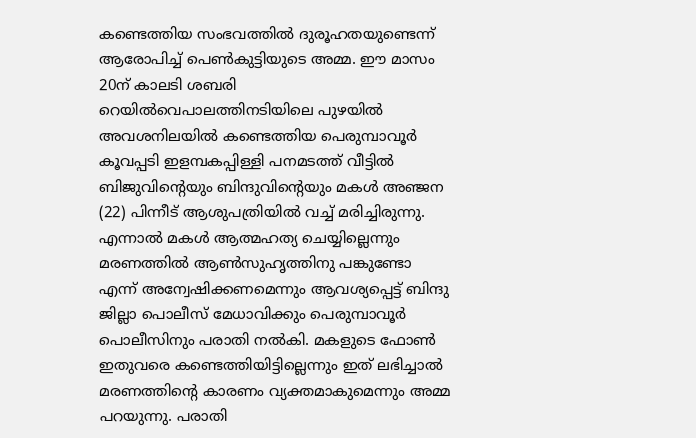കണ്ടെത്തിയ സംഭവത്തില്‍ ദുരൂഹതയുണ്ടെന്ന് ആരോപിച്ച് പെണ്‍കുട്ടിയുടെ അമ്മ. ഈ മാസം 20ന് കാലടി ശബരി റെയില്‍വെപാലത്തിനടിയിലെ പുഴയില്‍ അവശനിലയില്‍ കണ്ടെത്തിയ പെരുമ്പാവൂര്‍ കൂവപ്പടി ഇളമ്പകപ്പിള്ളി പനമടത്ത് വീട്ടില്‍ ബിജുവിന്റെയും ബിന്ദുവിന്റെയും മകള്‍ അഞ്ജന (22) പിന്നീട് ആശുപത്രിയില്‍ വച്ച് മരിച്ചിരുന്നു. എന്നാല്‍ മകള്‍ ആത്മഹത്യ ചെയ്യില്ലെന്നും മരണത്തില്‍ ആണ്‍സുഹൃത്തിനു പങ്കുണ്ടോ എന്ന് അന്വേഷിക്കണമെന്നും ആവശ്യപ്പെട്ട് ബിന്ദു ജില്ലാ പൊലീസ് മേധാവിക്കും പെരുമ്പാവൂര്‍ പൊലീസിനും പരാതി നല്‍കി. മകളുടെ ഫോണ്‍ ഇതുവരെ കണ്ടെത്തിയിട്ടില്ലെന്നും ഇത് ലഭിച്ചാല്‍ മരണത്തിന്റെ കാരണം വ്യക്തമാകുമെന്നും അമ്മ പറയുന്നു. പരാതി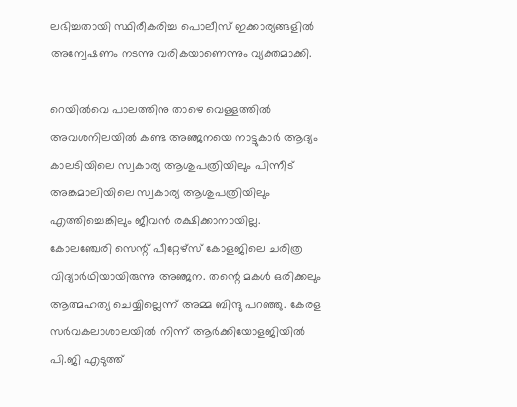ലഭിച്ചതായി സ്ഥിരീകരിച്ച പൊലീസ് ഇക്കാര്യങ്ങളില്‍ അന്വേഷണം നടന്നു വരികയാണെന്നും വ്യക്തമാക്കി.

റെയില്‍വെ പാലത്തിനു താഴെ വെള്ളത്തില്‍ അവശനിലയില്‍ കണ്ട അഞ്ജനയെ നാട്ടുകാര്‍ ആദ്യം കാലടിയിലെ സ്വകാര്യ ആശുപത്രിയിലും പിന്നീട് അങ്കമാലിയിലെ സ്വകാര്യ ആശുപത്രിയിലും എത്തിച്ചെങ്കിലും ജീവന്‍ രക്ഷിക്കാനായില്ല. കോലഞ്ചേരി സെന്റ് പീറ്റേഴ്‌സ് കോളജിലെ ചരിത്ര വിദ്യാര്‍ഥിയായിരുന്നു അഞ്ജന. തന്റെ മകള്‍ ഒരിക്കലും ആത്മഹത്യ ചെയ്യില്ലെന്ന് അമ്മ ബിന്ദു പറഞ്ഞു. കേരള സര്‍വകലാശാലയില്‍ നിന്ന് ആര്‍ക്കിയോളജിയില്‍ പി.ജി എടുത്ത്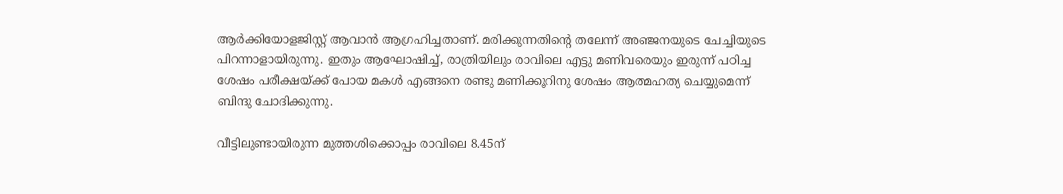ആര്‍ക്കിയോളജിസ്റ്റ് ആവാന്‍ ആഗ്രഹിച്ചതാണ്. മരിക്കുന്നതിന്റെ തലേന്ന് അഞ്ജനയുടെ ചേച്ചിയുടെ പിറന്നാളായിരുന്നു. ഇതും ആഘോഷിച്ച്, രാത്രിയിലും രാവിലെ എട്ടു മണിവരെയും ഇരുന്ന് പഠിച്ച ശേഷം പരീക്ഷയ്ക്ക് പോയ മകള്‍ എങ്ങനെ രണ്ടു മണിക്കൂറിനു ശേഷം ആത്മഹത്യ ചെയ്യുമെന്ന് ബിന്ദു ചോദിക്കുന്നു.

വീട്ടിലുണ്ടായിരുന്ന മുത്തശിക്കൊപ്പം രാവിലെ 8.45ന്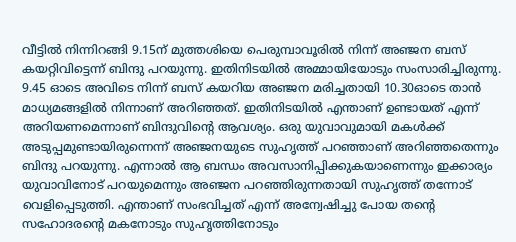വീട്ടില്‍ നിന്നിറങ്ങി 9.15ന് മുത്തശിയെ പെരുമ്പാവൂരില്‍ നിന്ന് അഞ്ജന ബസ് കയറ്റിവിട്ടെന്ന് ബിന്ദു പറയുന്നു. ഇതിനിടയില്‍ അമ്മായിയോടും സംസാരിച്ചിരുന്നു. 9.45 ഓടെ അവിടെ നിന്ന് ബസ് കയറിയ അഞ്ജന മരിച്ചതായി 10.30ഓടെ താന്‍ മാധ്യമങ്ങളില്‍ നിന്നാണ് അറിഞ്ഞത്. ഇതിനിടയില്‍ എന്താണ് ഉണ്ടായത് എന്ന് അറിയണമെന്നാണ് ബിന്ദുവിന്റെ ആവശ്യം. ഒരു യുവാവുമായി മകള്‍ക്ക് അടുപ്പമുണ്ടായിരുന്നെന്ന് അഞ്ജനയുടെ സുഹൃത്ത് പറഞ്ഞാണ് അറിഞ്ഞതെന്നും ബിന്ദു പറയുന്നു. എന്നാല്‍ ആ ബന്ധം അവസാനിപ്പിക്കുകയാണെന്നും ഇക്കാര്യം യുവാവിനോട് പറയുമെന്നും അഞ്ജന പറഞ്ഞിരുന്നതായി സുഹൃത്ത് തന്നോട് വെളിപ്പെടുത്തി. എന്താണ് സംഭവിച്ചത് എന്ന് അന്വേഷിച്ചു പോയ തന്റെ സഹോദരന്റെ മകനോടും സുഹൃത്തിനോടും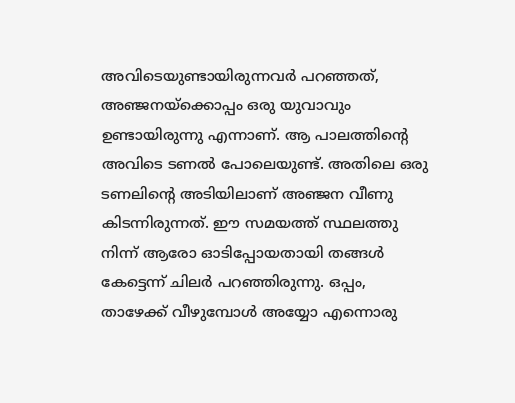അവിടെയുണ്ടായിരുന്നവര്‍ പറഞ്ഞത്, അഞ്ജനയ്‌ക്കൊപ്പം ഒരു യുവാവും ഉണ്ടായിരുന്നു എന്നാണ്. ആ പാലത്തിന്റെ അവിടെ ടണല്‍ പോലെയുണ്ട്. അതിലെ ഒരു ടണലിന്റെ അടിയിലാണ് അഞ്ജന വീണു കിടന്നിരുന്നത്. ഈ സമയത്ത് സ്ഥലത്തു നിന്ന് ആരോ ഓടിപ്പോയതായി തങ്ങള്‍ കേട്ടെന്ന് ചിലര്‍ പറഞ്ഞിരുന്നു. ഒപ്പം, താഴേക്ക് വീഴുമ്പോള്‍ അയ്യോ എന്നൊരു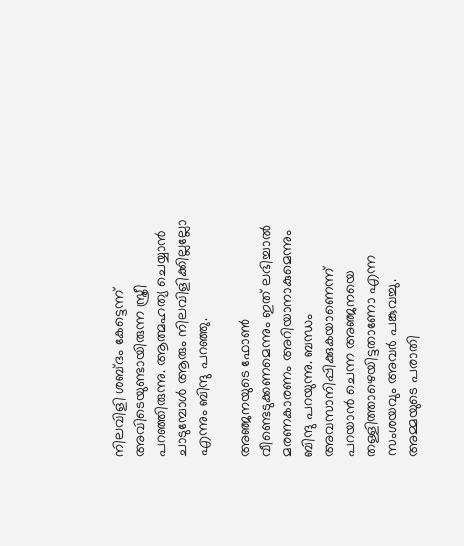നിലവിളി ശബ്ദം കേട്ടെന്ന് അവിടെയുണ്ടായിരുന്ന സ്ത്രീ പറഞ്ഞിരുന്നു. ആത്മഹത്യ ചെയ്യാന്‍ ചാടുമ്പോള്‍ ആരും നിലവിളിക്കില്ലല്ലോ എന്നും ബിന്ദു പറഞ്ഞു.

അഞ്ജനയുടെ ഫോണ്‍ വീണ്ടെടുക്കണമെന്നും ഇത് ലഭിച്ചാല്‍ മരണകാരണം അറിയാനാകുമെന്നും ബിന്ദു പറയുന്നു. ബന്ധം അവസാനിപ്പിക്കുകയാണെന്ന് പറയാന്‍ ചെന്ന അഞ്ജനയെ തള്ളിത്താഴെയിട്ടതാണോ എന്ന സംശയവും അവര്‍ പങ്കുവച്ചു. അമ്മയുടെ പരാതി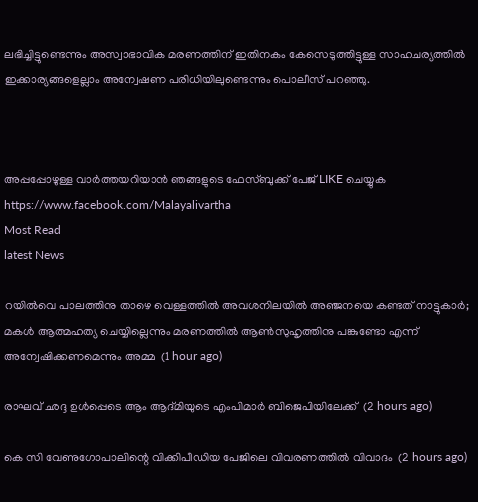ലഭിച്ചിട്ടുണ്ടെന്നും അസ്വാഭാവിക മരണത്തിന് ഇതിനകം കേസെടുത്തിട്ടുള്ള സാഹചര്യത്തില്‍ ഇക്കാര്യങ്ങളെല്ലാം അന്വേഷണ പരിധിയിലുണ്ടെന്നും പൊലീസ് പറഞ്ഞു.



അപ്പപ്പോഴുള്ള വാര്‍ത്തയറിയാന്‍ ഞങ്ങളുടെ ഫേസ്‌ബുക്ക്‌ പേജ് LIKE ചെയ്യുക
https://www.facebook.com/Malayalivartha
Most Read
latest News

റയില്‍വെ പാലത്തിനു താഴെ വെള്ളത്തില്‍ അവശനിലയില്‍ അഞ്ജനയെ കണ്ടത് നാട്ടുകാര്‍; മകള്‍ ആത്മഹത്യ ചെയ്യില്ലെന്നും മരണത്തില്‍ ആണ്‍സുഹൃത്തിനു പങ്കുണ്ടോ എന്ന് അന്വേഷിക്കണമെന്നും അമ്മ  (1 hour ago)

രാഘവ് ഛദ്ദ ഉള്‍പ്പെടെ ആം ആദ്മിയുടെ എംപിമാര്‍ ബിജെപിയിലേക്ക്  (2 hours ago)

കെ സി വേണുഗോപാലിന്റെ വിക്കിപീഡിയ പേജിലെ വിവരണത്തില്‍ വിവാദം  (2 hours ago)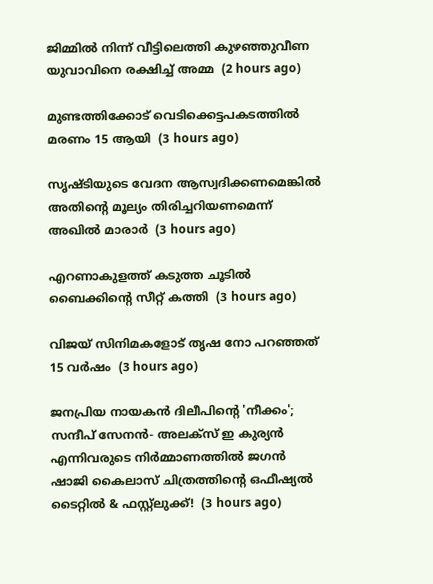ജിമ്മില്‍ നിന്ന് വീട്ടിലെത്തി കുഴഞ്ഞുവീണ യുവാവിനെ രക്ഷിച്ച് അമ്മ  (2 hours ago)

മുണ്ടത്തിക്കോട് വെടിക്കെട്ടപകടത്തില്‍ മരണം 15 ആയി  (3 hours ago)

സൃഷ്ടിയുടെ വേദന ആസ്വദിക്കണമെങ്കില്‍ അതിന്റെ മൂല്യം തിരിച്ചറിയണമെന്ന് അഖില്‍ മാരാര്‍  (3 hours ago)

എറണാകുളത്ത് കടുത്ത ചൂടില്‍ ബൈക്കിന്റെ സീറ്റ് കത്തി  (3 hours ago)

വിജയ് സിനിമകളോട് തൃഷ നോ പറഞ്ഞത് 15 വര്‍ഷം  (3 hours ago)

ജനപ്രിയ നായകൻ ദിലീപിന്റെ 'നീക്കം'; സന്ദീപ് സേനൻ- അലക്സ് ഇ കുര്യൻ എന്നിവരുടെ നിർമ്മാണത്തിൽ ജഗൻ ഷാജി കൈലാസ് ചിത്രത്തിന്റെ ഒഫീഷ്യൽ ടൈറ്റിൽ & ഫസ്റ്റ്ലുക്ക്!  (3 hours ago)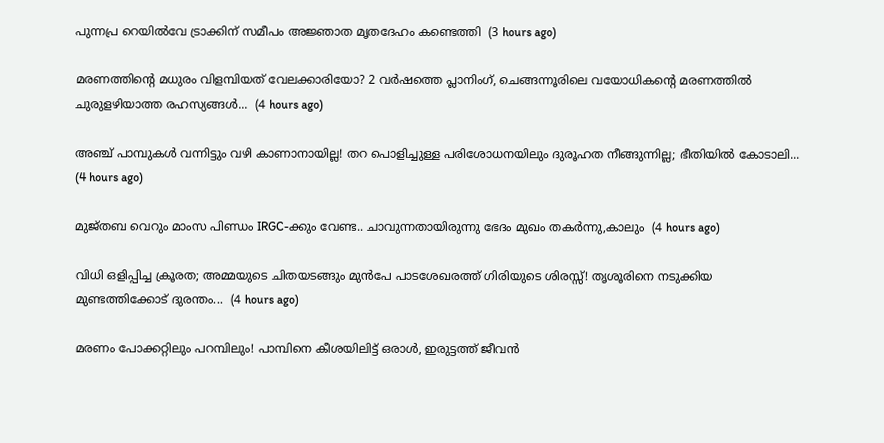പുന്നപ്ര റെയില്‍വേ ട്രാക്കിന് സമീപം അജ്ഞാത മൃതദേഹം കണ്ടെത്തി  (3 hours ago)

മരണത്തിന്റെ മധുരം വിളമ്പിയത് വേലക്കാരിയോ? 2 വർഷത്തെ പ്ലാനിംഗ്, ചെങ്ങന്നൂരിലെ വയോധികന്റെ മരണത്തിൽ ചുരുളഴിയാത്ത രഹസ്യങ്ങൾ...  (4 hours ago)

അഞ്ച് പാമ്പുകൾ വന്നിട്ടും വഴി കാണാനായില്ല! തറ പൊളിച്ചുള്ള പരിശോധനയിലും ദുരൂഹത നീങ്ങുന്നില്ല; ഭീതിയിൽ കോടാലി...  (4 hours ago)

മുജ്തബ വെറും മാംസ പിണ്ഡം IRGC-ക്കും വേണ്ട.. ചാവുന്നതായിരുന്നു ഭേദം മുഖം തകര്‍ന്നു,കാലും  (4 hours ago)

വിധി ഒളിപ്പിച്ച ക്രൂരത; അമ്മയുടെ ചിതയടങ്ങും മുൻപേ പാടശേഖരത്ത് ഗിരിയുടെ ശിരസ്സ്! തൃശൂരിനെ നടുക്കിയ മുണ്ടത്തിക്കോട് ദുരന്തം...  (4 hours ago)

മരണം പോക്കറ്റിലും പറമ്പിലും! പാമ്പിനെ കീശയിലിട്ട് ഒരാൾ, ഇരുട്ടത്ത് ജീവൻ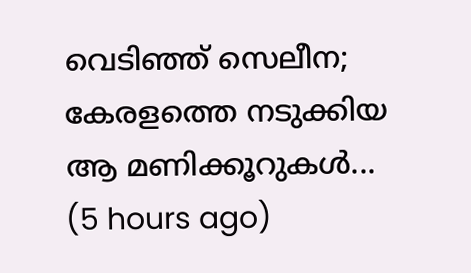വെടിഞ്ഞ് സെലീന; കേരളത്തെ നടുക്കിയ ആ മണിക്കൂറുകൾ...  (5 hours ago)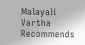Malayali Vartha Recommends